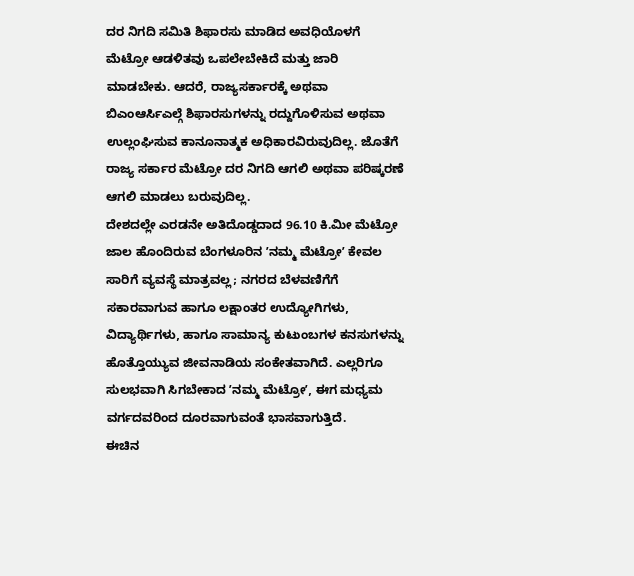ದರ ನಿಗದಿ ಸಮಿತಿ ಶಿಫಾರಸು ಮಾಡಿದ ಅವಧಿಯೊಳಗೆ ಮೆಟ್ರೋ ಆಡಳಿತವು ಒಪಲೇಬೇಕಿದೆ ಮತ್ತು ಜಾರಿ ಮಾಡಬೇಕು. ಆದರೆ, ರಾಜ್ಯಸರ್ಕಾರಕ್ಕೆ ಅಥವಾ ಬಿಎಂಆರ್ಸಿಎಲ್ಗೆ ಶಿಫಾರಸುಗಳನ್ನು ರದ್ದುಗೊಳಿಸುವ ಅಥವಾ ಉಲ್ಲಂಘಿಸುವ ಕಾನೂನಾತ್ಮಕ ಅಧಿಕಾರವಿರುವುದಿಲ್ಲ. ಜೊತೆಗೆ ರಾಜ್ಯ ಸರ್ಕಾರ ಮೆಟ್ರೋ ದರ ನಿಗದಿ ಆಗಲಿ ಅಥವಾ ಪರಿಷ್ಕರಣೆ ಆಗಲಿ ಮಾಡಲು ಬರುವುದಿಲ್ಲ.
ದೇಶದಲ್ಲೇ ಎರಡನೇ ಅತಿದೊಡ್ಡದಾದ 96.10 ಕಿ.ಮೀ ಮೆಟ್ರೋ ಜಾಲ ಹೊಂದಿರುವ ಬೆಂಗಳೂರಿನ ʼನಮ್ಮ ಮೆಟ್ರೋʼ ಕೇವಲ ಸಾರಿಗೆ ವ್ಯವಸ್ಥೆ ಮಾತ್ರವಲ್ಲ; ನಗರದ ಬೆಳವಣಿಗೆಗೆ ಸಕಾರವಾಗುವ ಹಾಗೂ ಲಕ್ಷಾಂತರ ಉದ್ಯೋಗಿಗಳು, ವಿದ್ಯಾರ್ಥಿಗಳು, ಹಾಗೂ ಸಾಮಾನ್ಯ ಕುಟುಂಬಗಳ ಕನಸುಗಳನ್ನು ಹೊತ್ತೊಯ್ಯುವ ಜೀವನಾಡಿಯ ಸಂಕೇತವಾಗಿದೆ. ಎಲ್ಲರಿಗೂ ಸುಲಭವಾಗಿ ಸಿಗಬೇಕಾದ ʼನಮ್ಮ ಮೆಟ್ರೋʼ, ಈಗ ಮಧ್ಯಮ ವರ್ಗದವರಿಂದ ದೂರವಾಗುವಂತೆ ಭಾಸವಾಗುತ್ತಿದೆ.
ಈಚಿನ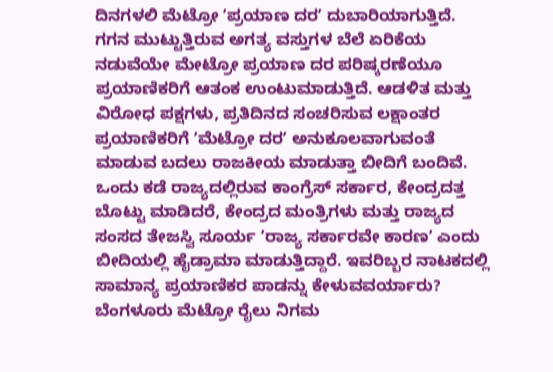ದಿನಗಳಲಿ ಮೆಟ್ರೋ ʼಪ್ರಯಾಣ ದರʼ ದುಬಾರಿಯಾಗುತ್ತಿದೆ. ಗಗನ ಮುಟ್ಟುತ್ತಿರುವ ಅಗತ್ಯ ವಸ್ತುಗಳ ಬೆಲೆ ಏರಿಕೆಯ ನಡುವೆಯೇ ಮೇಟ್ರೋ ಪ್ರಯಾಣ ದರ ಪರಿಷ್ಕರಣೆಯೂ ಪ್ರಯಾಣಿಕರಿಗೆ ಆತಂಕ ಉಂಟುಮಾಡುತ್ತಿದೆ. ಆಡಳಿತ ಮತ್ತು ವಿರೋಧ ಪಕ್ಷಗಳು, ಪ್ರತಿದಿನದ ಸಂಚರಿಸುವ ಲಕ್ಷಾಂತರ ಪ್ರಯಾಣಿಕರಿಗೆ ʼಮೆಟ್ರೋ ದರʼ ಅನುಕೂಲವಾಗುವಂತೆ ಮಾಡುವ ಬದಲು ರಾಜಕೀಯ ಮಾಡುತ್ತಾ ಬೀದಿಗೆ ಬಂದಿವೆ. ಒಂದು ಕಡೆ ರಾಜ್ಯದಲ್ಲಿರುವ ಕಾಂಗ್ರೆಸ್ ಸರ್ಕಾರ, ಕೇಂದ್ರದತ್ತ ಬೊಟ್ಟು ಮಾಡಿದರೆ, ಕೇಂದ್ರದ ಮಂತ್ರಿಗಳು ಮತ್ತು ರಾಜ್ಯದ ಸಂಸದ ತೇಜಸ್ವಿ ಸೂರ್ಯ ʼರಾಜ್ಯ ಸರ್ಕಾರವೇ ಕಾರಣʼ ಎಂದು ಬೀದಿಯಲ್ಲಿ ಹೈಡ್ರಾಮಾ ಮಾಡುತ್ತಿದ್ದಾರೆ. ಇವರಿಬ್ಬರ ನಾಟಕದಲ್ಲಿ ಸಾಮಾನ್ಯ ಪ್ರಯಾಣಿಕರ ಪಾಡನ್ನು ಕೇಳುವವರ್ಯಾರು?
ಬೆಂಗಳೂರು ಮೆಟ್ರೋ ರೈಲು ನಿಗಮ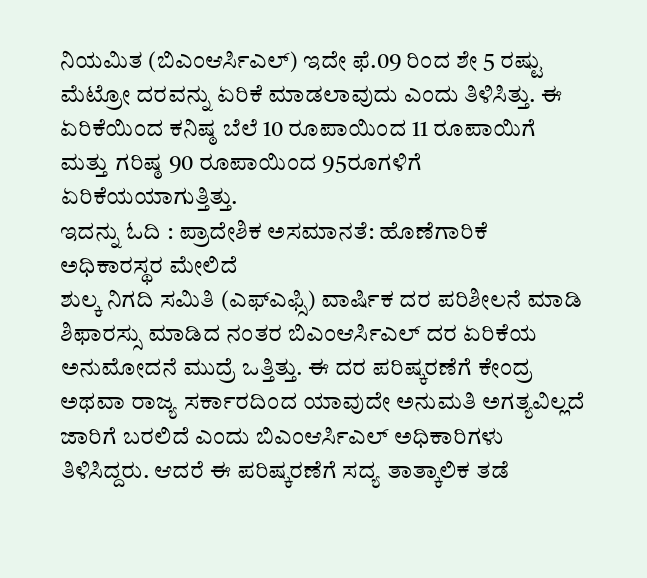ನಿಯಮಿತ (ಬಿಎಂಆರ್ಸಿಎಲ್) ಇದೇ ಫೆ.09 ರಿಂದ ಶೇ 5 ರಷ್ಟು ಮೆಟ್ರೋ ದರವನ್ನು ಏರಿಕೆ ಮಾಡಲಾವುದು ಎಂದು ತಿಳಿಸಿತ್ತು. ಈ ಏರಿಕೆಯಿಂದ ಕನಿಷ್ಠ ಬೆಲೆ 10 ರೂಪಾಯಿಂದ 11 ರೂಪಾಯಿಗೆ ಮತ್ತು ಗರಿಷ್ಠ 90 ರೂಪಾಯಿಂದ 95ರೂಗಳಿಗೆ ಏರಿಕೆಯಯಾಗುತ್ತಿತ್ತು.
ಇದನ್ನು ಓದಿ : ಪ್ರಾದೇಶಿಕ ಅಸಮಾನತೆ: ಹೊಣೆಗಾರಿಕೆ ಅಧಿಕಾರಸ್ಥರ ಮೇಲಿದೆ
ಶುಲ್ಕ ನಿಗದಿ ಸಮಿತಿ (ಎಫ್ಎಫ್ಸಿ) ವಾರ್ಷಿಕ ದರ ಪರಿಶೀಲನೆ ಮಾಡಿ ಶಿಫಾರಸ್ಸು ಮಾಡಿದ ನಂತರ ಬಿಎಂಆರ್ಸಿಎಲ್ ದರ ಏರಿಕೆಯ ಅನುಮೋದನೆ ಮುದ್ರೆ ಒತ್ತಿತ್ತು. ಈ ದರ ಪರಿಷ್ಕರಣೆಗೆ ಕೇಂದ್ರ ಅಥವಾ ರಾಜ್ಯ ಸರ್ಕಾರದಿಂದ ಯಾವುದೇ ಅನುಮತಿ ಅಗತ್ಯವಿಲ್ಲದೆ ಜಾರಿಗೆ ಬರಲಿದೆ ಎಂದು ಬಿಎಂಆರ್ಸಿಎಲ್ ಅಧಿಕಾರಿಗಳು ತಿಳಿಸಿದ್ದರು. ಆದರೆ ಈ ಪರಿಷ್ಕರಣೆಗೆ ಸದ್ಯ ತಾತ್ಕಾಲಿಕ ತಡೆ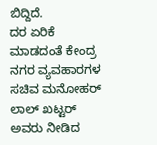ಬಿದ್ದಿದೆ.
ದರ ಏರಿಕೆ ಮಾಡದಂತೆ ಕೇಂದ್ರ ನಗರ ವ್ಯವಹಾರಗಳ ಸಚಿವ ಮನೋಹರ್ ಲಾಲ್ ಖಟ್ಟರ್ ಅವರು ನೀಡಿದ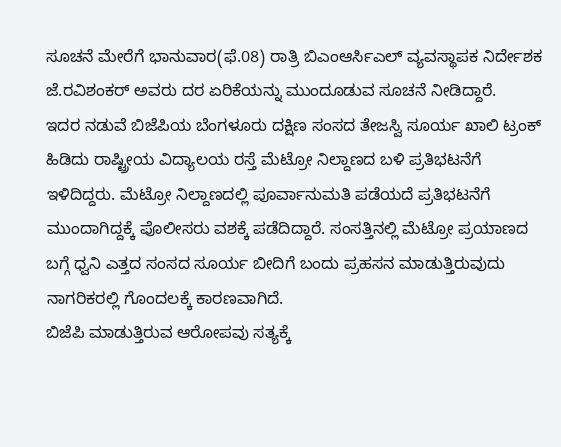ಸೂಚನೆ ಮೇರೆಗೆ ಭಾನುವಾರ(ಫೆ.08) ರಾತ್ರಿ ಬಿಎಂಆರ್ಸಿಎಲ್ ವ್ಯವಸ್ಥಾಪಕ ನಿರ್ದೇಶಕ ಜೆ.ರವಿಶಂಕರ್ ಅವರು ದರ ಏರಿಕೆಯನ್ನು ಮುಂದೂಡುವ ಸೂಚನೆ ನೀಡಿದ್ದಾರೆ.
ಇದರ ನಡುವೆ ಬಿಜೆಪಿಯ ಬೆಂಗಳೂರು ದಕ್ಷಿಣ ಸಂಸದ ತೇಜಸ್ವಿ ಸೂರ್ಯ ಖಾಲಿ ಟ್ರಂಕ್ ಹಿಡಿದು ರಾಷ್ಟ್ರೀಯ ವಿದ್ಯಾಲಯ ರಸ್ತೆ ಮೆಟ್ರೋ ನಿಲ್ದಾಣದ ಬಳಿ ಪ್ರತಿಭಟನೆಗೆ ಇಳಿದಿದ್ದರು. ಮೆಟ್ರೋ ನಿಲ್ದಾಣದಲ್ಲಿ ಪೂರ್ವಾನುಮತಿ ಪಡೆಯದೆ ಪ್ರತಿಭಟನೆಗೆ ಮುಂದಾಗಿದ್ದಕ್ಕೆ ಪೊಲೀಸರು ವಶಕ್ಕೆ ಪಡೆದಿದ್ದಾರೆ. ಸಂಸತ್ತಿನಲ್ಲಿ ಮೆಟ್ರೋ ಪ್ರಯಾಣದ ಬಗ್ಗೆ ಧ್ವನಿ ಎತ್ತದ ಸಂಸದ ಸೂರ್ಯ ಬೀದಿಗೆ ಬಂದು ಪ್ರಹಸನ ಮಾಡುತ್ತಿರುವುದು ನಾಗರಿಕರಲ್ಲಿ ಗೊಂದಲಕ್ಕೆ ಕಾರಣವಾಗಿದೆ.
ಬಿಜೆಪಿ ಮಾಡುತ್ತಿರುವ ಆರೋಪವು ಸತ್ಯಕ್ಕೆ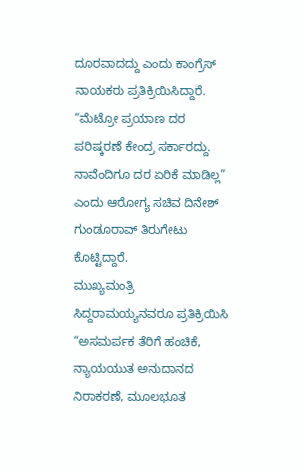ದೂರವಾದದ್ದು ಎಂದು ಕಾಂಗ್ರೆಸ್ ನಾಯಕರು ಪ್ರತಿಕ್ರಿಯಿಸಿದ್ದಾರೆ. “ಮೆಟ್ರೋ ಪ್ರಯಾಣ ದರ ಪರಿಷ್ಕರಣೆ ಕೇಂದ್ರ ಸರ್ಕಾರದ್ದು. ನಾವೆಂದಿಗೂ ದರ ಏರಿಕೆ ಮಾಡಿಲ್ಲ” ಎಂದು ಆರೋಗ್ಯ ಸಚಿವ ದಿನೇಶ್ ಗುಂಡೂರಾವ್ ತಿರುಗೇಟು ಕೊಟ್ಟಿದ್ದಾರೆ.
ಮುಖ್ಯಮಂತ್ರಿ ಸಿದ್ದರಾಮಯ್ಯನವರೂ ಪ್ರತಿಕ್ರಿಯಿಸಿ “ಅಸಮರ್ಪಕ ತೆರಿಗೆ ಹಂಚಿಕೆ, ನ್ಯಾಯಯುತ ಅನುದಾನದ ನಿರಾಕರಣೆ, ಮೂಲಭೂತ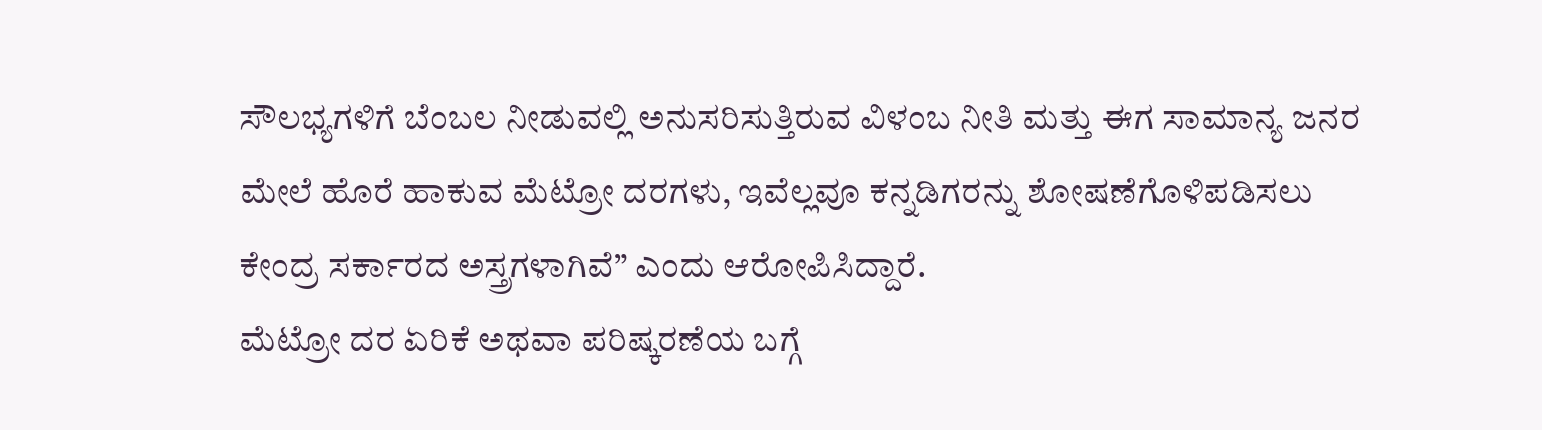ಸೌಲಭ್ಯಗಳಿಗೆ ಬೆಂಬಲ ನೀಡುವಲ್ಲಿ ಅನುಸರಿಸುತ್ತಿರುವ ವಿಳಂಬ ನೀತಿ ಮತ್ತು ಈಗ ಸಾಮಾನ್ಯ ಜನರ ಮೇಲೆ ಹೊರೆ ಹಾಕುವ ಮೆಟ್ರೋ ದರಗಳು, ಇವೆಲ್ಲವೂ ಕನ್ನಡಿಗರನ್ನು ಶೋಷಣೆಗೊಳಿಪಡಿಸಲು ಕೇಂದ್ರ ಸರ್ಕಾರದ ಅಸ್ತ್ರಗಳಾಗಿವೆ” ಎಂದು ಆರೋಪಿಸಿದ್ದಾರೆ.
ಮೆಟ್ರೋ ದರ ಏರಿಕೆ ಅಥವಾ ಪರಿಷ್ಕರಣೆಯ ಬಗ್ಗೆ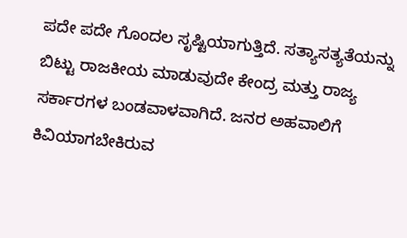ಪದೇ ಪದೇ ಗೊಂದಲ ಸೃಷ್ಟಿಯಾಗುತ್ತಿದೆ. ಸತ್ಯಾಸತ್ಯತೆಯನ್ನು ಬಿಟ್ಟು ರಾಜಕೀಯ ಮಾಡುವುದೇ ಕೇಂದ್ರ ಮತ್ತು ರಾಜ್ಯ ಸರ್ಕಾರಗಳ ಬಂಡವಾಳವಾಗಿದೆ. ಜನರ ಅಹವಾಲಿಗೆ ಕಿವಿಯಾಗಬೇಕಿರುವ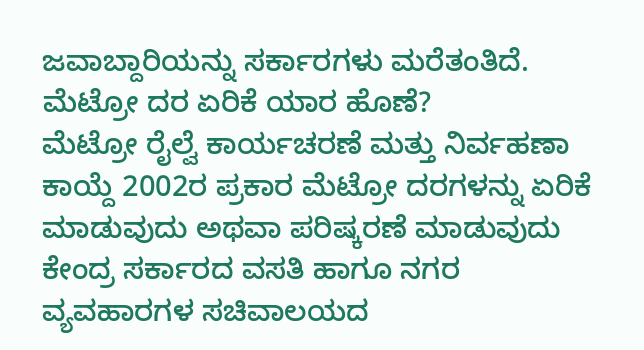ಜವಾಬ್ದಾರಿಯನ್ನು ಸರ್ಕಾರಗಳು ಮರೆತಂತಿದೆ.
ಮೆಟ್ರೋ ದರ ಏರಿಕೆ ಯಾರ ಹೊಣೆ?
ಮೆಟ್ರೋ ರೈಲ್ವೆ ಕಾರ್ಯಚರಣೆ ಮತ್ತು ನಿರ್ವಹಣಾ ಕಾಯ್ದೆ 2002ರ ಪ್ರಕಾರ ಮೆಟ್ರೋ ದರಗಳನ್ನು ಏರಿಕೆ ಮಾಡುವುದು ಅಥವಾ ಪರಿಷ್ಕರಣೆ ಮಾಡುವುದು ಕೇಂದ್ರ ಸರ್ಕಾರದ ವಸತಿ ಹಾಗೂ ನಗರ ವ್ಯವಹಾರಗಳ ಸಚಿವಾಲಯದ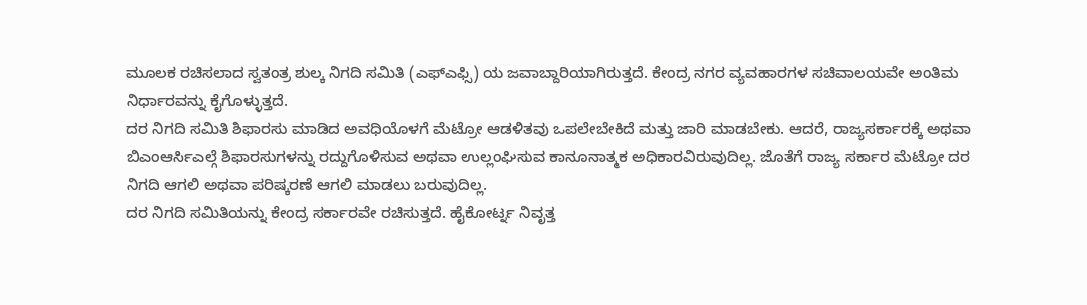ಮೂಲಕ ರಚಿಸಲಾದ ಸ್ವತಂತ್ರ ಶುಲ್ಕ ನಿಗದಿ ಸಮಿತಿ (ಎಫ್ಎಫ್ಸಿ) ಯ ಜವಾಬ್ದಾರಿಯಾಗಿರುತ್ತದೆ. ಕೇಂದ್ರ ನಗರ ವ್ಯವಹಾರಗಳ ಸಚಿವಾಲಯವೇ ಅಂತಿಮ ನಿರ್ಧಾರವನ್ನು ಕೈಗೊಳ್ಳುತ್ತದೆ.
ದರ ನಿಗದಿ ಸಮಿತಿ ಶಿಫಾರಸು ಮಾಡಿದ ಅವಧಿಯೊಳಗೆ ಮೆಟ್ರೋ ಆಡಳಿತವು ಒಪಲೇಬೇಕಿದೆ ಮತ್ತು ಜಾರಿ ಮಾಡಬೇಕು. ಆದರೆ, ರಾಜ್ಯಸರ್ಕಾರಕ್ಕೆ ಅಥವಾ ಬಿಎಂಆರ್ಸಿಎಲ್ಗೆ ಶಿಫಾರಸುಗಳನ್ನು ರದ್ದುಗೊಳಿಸುವ ಅಥವಾ ಉಲ್ಲಂಘಿಸುವ ಕಾನೂನಾತ್ಮಕ ಅಧಿಕಾರವಿರುವುದಿಲ್ಲ. ಜೊತೆಗೆ ರಾಜ್ಯ ಸರ್ಕಾರ ಮೆಟ್ರೋ ದರ ನಿಗದಿ ಆಗಲಿ ಅಥವಾ ಪರಿಷ್ಕರಣೆ ಆಗಲಿ ಮಾಡಲು ಬರುವುದಿಲ್ಲ.
ದರ ನಿಗದಿ ಸಮಿತಿಯನ್ನು ಕೇಂದ್ರ ಸರ್ಕಾರವೇ ರಚಿಸುತ್ತದೆ. ಹೈಕೋರ್ಟ್ನ ನಿವೃತ್ತ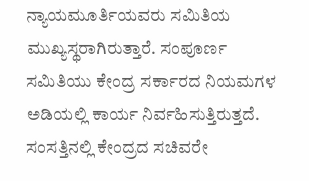ನ್ಯಾಯಮೂರ್ತಿಯವರು ಸಮಿತಿಯ ಮುಖ್ಯಸ್ಥರಾಗಿರುತ್ತಾರೆ. ಸಂಪೂರ್ಣ ಸಮಿತಿಯು ಕೇಂದ್ರ ಸರ್ಕಾರದ ನಿಯಮಗಳ ಅಡಿಯಲ್ಲಿ ಕಾರ್ಯ ನಿರ್ವಹಿಸುತ್ತಿರುತ್ತದೆ. ಸಂಸತ್ತಿನಲ್ಲಿ ಕೇಂದ್ರದ ಸಚಿವರೇ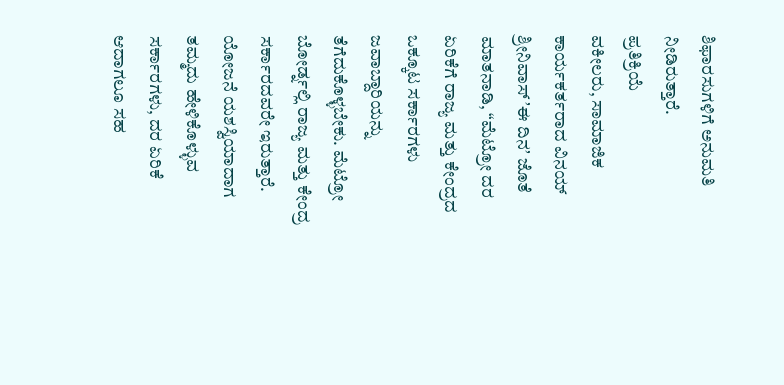ಶಿಫಾರಸುಗಳಿಗೆ ಅನುಮತಿ ನೀಡಿರುತ್ತಾರೆ.
ಪ್ರತಿಕ್ರಿಯೆ
ವಕೀಲರು, ಸಾಮಾಜಿಕ ಕಾರ್ಯಕರ್ತರಾದ ವಿನಯ್ ಶ್ರೀನಿವಾಸ್ ʼಈ ದಿನʼ ಜೊತೆ ಮಾತನಾಡಿ, “ಮೆಟ್ರೋ ದರ ಏರಿಕೆಗೆ ರಾಜ್ಯ ಮತ್ತು ಕೇಂದ್ರದ ಒಕ್ಕೂಟ ಸರ್ಕಾರಗಳು ಜವಾಬ್ದಾರಿಯನ್ನು ತೆಗೆದುಕೊಳ್ಳಬೇಕು. ಮೆಟ್ರೋ ಬೋರ್ಡ್ನಲ್ಲಿ ರಾಜ್ಯ ಮತ್ತು ಕೇಂದ್ರ ಸರ್ಕಾರದವರೇ ಇರುತ್ತಾರೆ. ಯೋಜನೆ ಯಶಸ್ವಿಯಾದಾಗ ತಮ್ಮದು ಹೇಳಿಕೊಳ್ಳುವ ಸರ್ಕಾರಗಳು, ದರ ಏರಿಕೆ ಆದಾಗಲೂ ಸಹ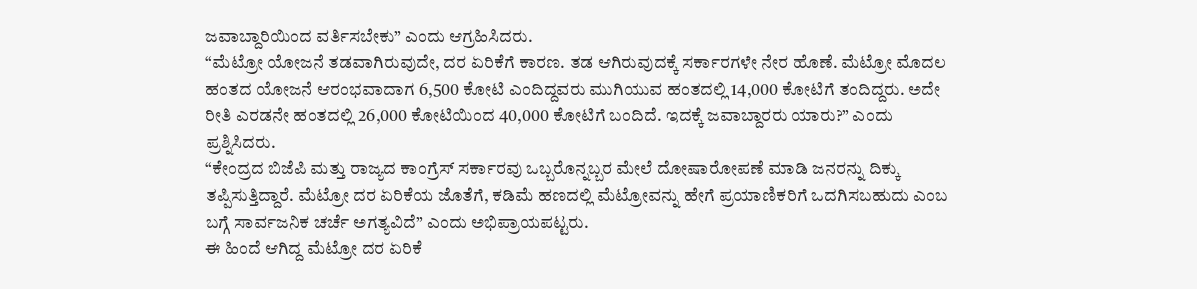ಜವಾಬ್ದಾರಿಯಿಂದ ವರ್ತಿಸಬೇಕು” ಎಂದು ಆಗ್ರಹಿಸಿದರು.
“ಮೆಟ್ರೋ ಯೋಜನೆ ತಡವಾಗಿರುವುದೇ, ದರ ಏರಿಕೆಗೆ ಕಾರಣ. ತಡ ಆಗಿರುವುದಕ್ಕೆ ಸರ್ಕಾರಗಳೇ ನೇರ ಹೊಣೆ. ಮೆಟ್ರೋ ಮೊದಲ ಹಂತದ ಯೋಜನೆ ಆರಂಭವಾದಾಗ 6,500 ಕೋಟಿ ಎಂದಿದ್ದವರು ಮುಗಿಯುವ ಹಂತದಲ್ಲಿ 14,000 ಕೋಟಿಗೆ ತಂದಿದ್ದರು. ಅದೇ ರೀತಿ ಎರಡನೇ ಹಂತದಲ್ಲಿ 26,000 ಕೋಟಿಯಿಂದ 40,000 ಕೋಟಿಗೆ ಬಂದಿದೆ. ಇದಕ್ಕೆ ಜವಾಬ್ದಾರರು ಯಾರು?” ಎಂದು ಪ್ರಶ್ನಿಸಿದರು.
“ಕೇಂದ್ರದ ಬಿಜೆಪಿ ಮತ್ತು ರಾಜ್ಯದ ಕಾಂಗ್ರೆಸ್ ಸರ್ಕಾರವು ಒಬ್ಬರೊನ್ನಬ್ಬರ ಮೇಲೆ ದೋಷಾರೋಪಣೆ ಮಾಡಿ ಜನರನ್ನು ದಿಕ್ಕು ತಪ್ಪಿಸುತ್ತಿದ್ದಾರೆ. ಮೆಟ್ರೋ ದರ ಏರಿಕೆಯ ಜೊತೆಗೆ, ಕಡಿಮೆ ಹಣದಲ್ಲಿ ಮೆಟ್ರೋವನ್ನು ಹೇಗೆ ಪ್ರಯಾಣಿಕರಿಗೆ ಒದಗಿಸಬಹುದು ಎಂಬ ಬಗ್ಗೆ ಸಾರ್ವಜನಿಕ ಚರ್ಚೆ ಅಗತ್ಯವಿದೆ” ಎಂದು ಅಭಿಪ್ರಾಯಪಟ್ಟರು.
ಈ ಹಿಂದೆ ಆಗಿದ್ದ ಮೆಟ್ರೋ ದರ ಏರಿಕೆ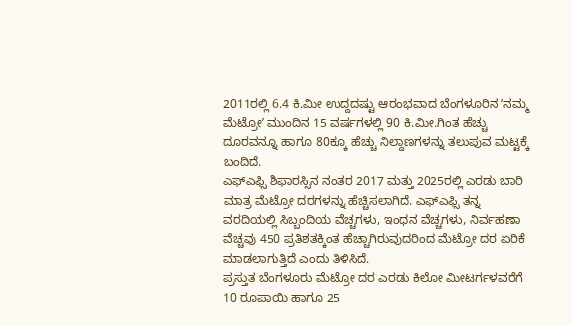2011ರಲ್ಲಿ 6.4 ಕಿ.ಮೀ ಉದ್ದದಷ್ಟು ಆರಂಭವಾದ ಬೆಂಗಳೂರಿನ ʼನಮ್ಮ ಮೆಟ್ರೋʼ ಮುಂದಿನ 15 ವರ್ಷಗಳಲ್ಲಿ 90 ಕಿ.ಮೀ.ಗಿಂತ ಹೆಚ್ಚು ದೂರವನ್ನೂ ಹಾಗೂ 80ಕ್ಕೂ ಹೆಚ್ಚು ನಿಲ್ದಾಣಗಳನ್ನು ತಲುಪುವ ಮಟ್ಟಕ್ಕೆ ಬಂದಿದೆ.
ಎಫ್ಎಫ್ಸಿ ಶಿಫಾರಸ್ಸಿನ ನಂತರ 2017 ಮತ್ತು 2025ರಲ್ಲಿ ಎರಡು ಬಾರಿ ಮಾತ್ರ ಮೆಟ್ರೋ ದರಗಳನ್ನು ಹೆಚ್ಚಿಸಲಾಗಿದೆ. ಎಫ್ಎಫ್ಸಿ ತನ್ನ ವರದಿಯಲ್ಲಿ ಸಿಬ್ಬಂದಿಯ ವೆಚ್ಚಗಳು, ಇಂಧನ ವೆಚ್ಚಗಳು, ನಿರ್ವಹಣಾ ವೆಚ್ಚವು 450 ಪ್ರತಿಶತಕ್ಕಿಂತ ಹೆಚ್ಚಾಗಿರುವುದರಿಂದ ಮೆಟ್ರೋ ದರ ಏರಿಕೆ ಮಾಡಲಾಗುತ್ತಿದೆ ಎಂದು ತಿಳಿಸಿದೆ.
ಪ್ರಸ್ತುತ ಬೆಂಗಳೂರು ಮೆಟ್ರೋ ದರ ಎರಡು ಕಿಲೋ ಮೀಟರ್ಗಳವರೆಗೆ 10 ರೂಪಾಯಿ ಹಾಗೂ 25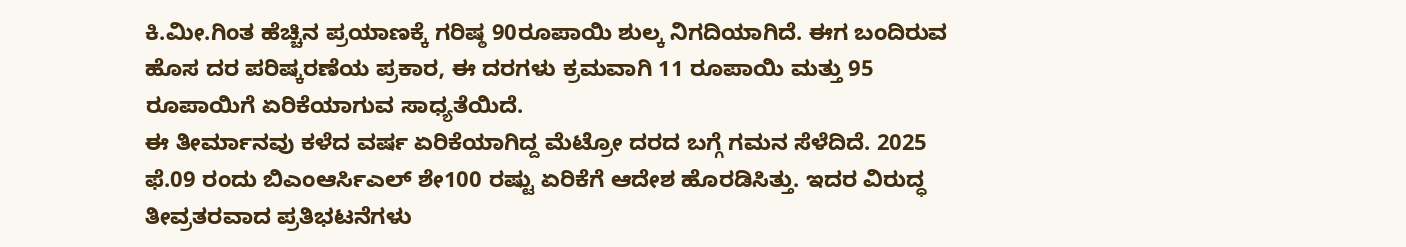ಕಿ.ಮೀ.ಗಿಂತ ಹೆಚ್ಚಿನ ಪ್ರಯಾಣಕ್ಕೆ ಗರಿಷ್ಠ 90ರೂಪಾಯಿ ಶುಲ್ಕ ನಿಗದಿಯಾಗಿದೆ. ಈಗ ಬಂದಿರುವ ಹೊಸ ದರ ಪರಿಷ್ಕರಣೆಯ ಪ್ರಕಾರ, ಈ ದರಗಳು ಕ್ರಮವಾಗಿ 11 ರೂಪಾಯಿ ಮತ್ತು 95 ರೂಪಾಯಿಗೆ ಏರಿಕೆಯಾಗುವ ಸಾಧ್ಯತೆಯಿದೆ.
ಈ ತೀರ್ಮಾನವು ಕಳೆದ ವರ್ಷ ಏರಿಕೆಯಾಗಿದ್ದ ಮೆಟ್ರೋ ದರದ ಬಗ್ಗೆ ಗಮನ ಸೆಳೆದಿದೆ. 2025 ಫೆ.09 ರಂದು ಬಿಎಂಆರ್ಸಿಎಲ್ ಶೇ100 ರಷ್ಟು ಏರಿಕೆಗೆ ಆದೇಶ ಹೊರಡಿಸಿತ್ತು. ಇದರ ವಿರುದ್ಧ ತೀವ್ರತರವಾದ ಪ್ರತಿಭಟನೆಗಳು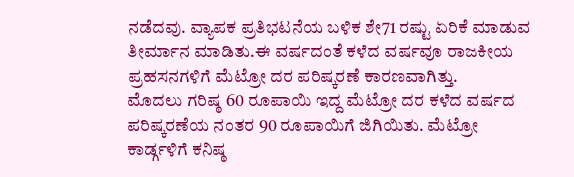ನಡೆದವು. ವ್ಯಾಪಕ ಪ್ರತಿಭಟನೆಯ ಬಳಿಕ ಶೇ71 ರಷ್ಟು ಏರಿಕೆ ಮಾಡುವ ತೀರ್ಮಾನ ಮಾಡಿತು.ಈ ವರ್ಷದಂತೆ ಕಳೆದ ವರ್ಷವೂ ರಾಜಕೀಯ ಪ್ರಹಸನಗಳಿಗೆ ಮೆಟ್ರೋ ದರ ಪರಿಷ್ಕರಣೆ ಕಾರಣವಾಗಿತ್ತು.
ಮೊದಲು ಗರಿಷ್ಠ 60 ರೂಪಾಯಿ ಇದ್ದ ಮೆಟ್ರೋ ದರ ಕಳೆದ ವರ್ಷದ ಪರಿಷ್ಕರಣೆಯ ನಂತರ 90 ರೂಪಾಯಿಗೆ ಜಿಗಿಯಿತು. ಮೆಟ್ರೋ ಕಾರ್ಡ್ಗಳಿಗೆ ಕನಿಷ್ಠ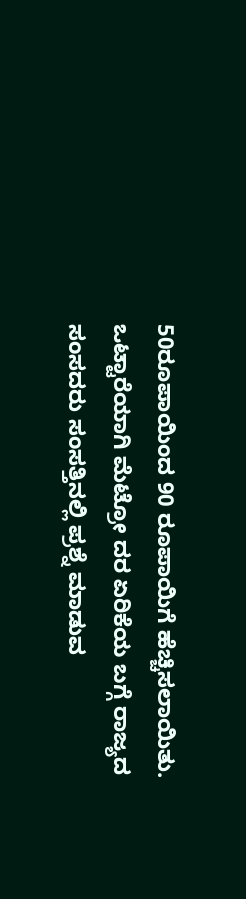50ರೂಪಾಯಿಂದ 90 ರೂಪಾಯಿಗೆ ಹೆಚ್ಚಿಸಲಾಯಿತು.
ಒಟ್ಟಾರೆಯಾಗಿ ಮೆಟ್ರೋ ದರ ಏರಿಕೆಯ ಬಗ್ಗೆ ರಾಜ್ಯದ ಸಂಸದರು ಸಂಸತ್ತಿನಲ್ಲಿ ಪ್ರಶ್ನೆ ಮಾಡುವ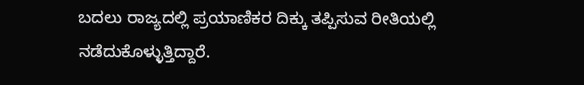ಬದಲು ರಾಜ್ಯದಲ್ಲಿ ಪ್ರಯಾಣಿಕರ ದಿಕ್ಕು ತಪ್ಪಿಸುವ ರೀತಿಯಲ್ಲಿ ನಡೆದುಕೊಳ್ಳುತ್ತಿದ್ದಾರೆ.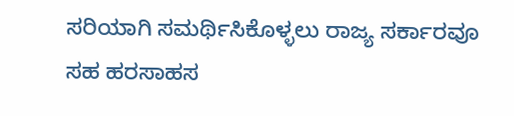ಸರಿಯಾಗಿ ಸಮರ್ಥಿಸಿಕೊಳ್ಳಲು ರಾಜ್ಯ ಸರ್ಕಾರವೂ ಸಹ ಹರಸಾಹಸ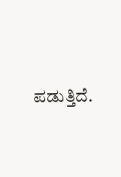ಪಡುತ್ತಿದೆ.